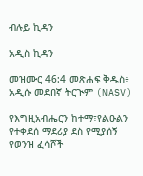ብሉይ ኪዳን

አዲስ ኪዳን

መዝሙር 46:4 መጽሐፍ ቅዱስ፥ አዲሱ መደበኛ ትርጒም (NASV)

የእግዚአብሔርን ከተማ፣የልዑልን የተቀደሰ ማደሪያ ደስ የሚያሰኝ የወንዝ ፈሳሾች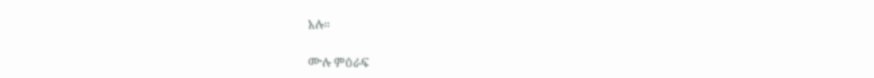አሉ።

ሙሉ ምዕራፍ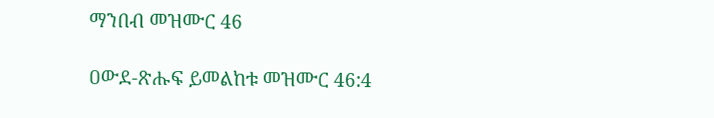ማንበብ መዝሙር 46

ዐውደ-ጽሑፍ ይመልከቱ መዝሙር 46:4